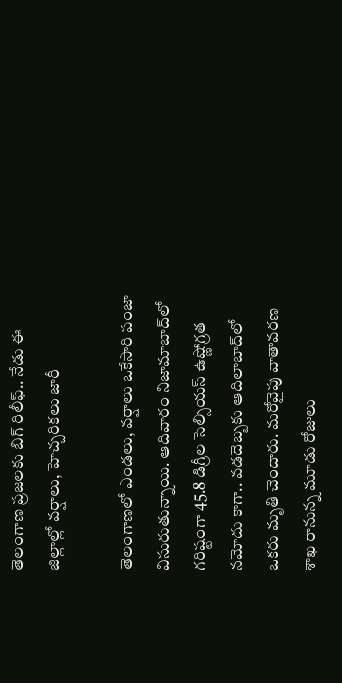తెలంగాణ ప్రజలకు బిగ్ రిలీఫ్.. నేడు ఈ జిల్లాల్లో వర్షాలు, హెచ్చరికలు జారీ

తెలంగాణలో ఎండలు, వర్షాలు ఒకేసారి పంజా విసురుతున్నాయి. ఆదివారం నిజామాబాద్‌లో గరిష్టంగా 45.8 డిగ్రీల సెల్సియస్ ఉష్ణోగ్రత నమోదు కాగా.. వడదెబ్బకు ఆదిలాబాద్‌లో ఒకరు మృతి చెందారు. మరోవైపు వాతావరణ శాఖ రానున్న మూడు రోజులు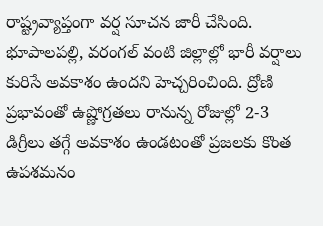రాష్ట్రవ్యాప్తంగా వర్ష సూచన జారీ చేసింది. భూపాలపల్లి, వరంగల్ వంటి జిల్లాల్లో భారీ వర్షాలు కురిసే అవకాశం ఉందని హెచ్చరించింది. ద్రోణి ప్రభావంతో ఉష్ణోగ్రతలు రానున్న రోజుల్లో 2-3 డిగ్రీలు తగ్గే అవకాశం ఉండటంతో ప్రజలకు కొంత ఉపశమనం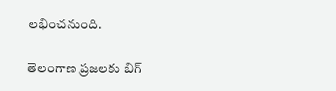లభించనుంది.

తెలంగాణ ప్రజలకు బిగ్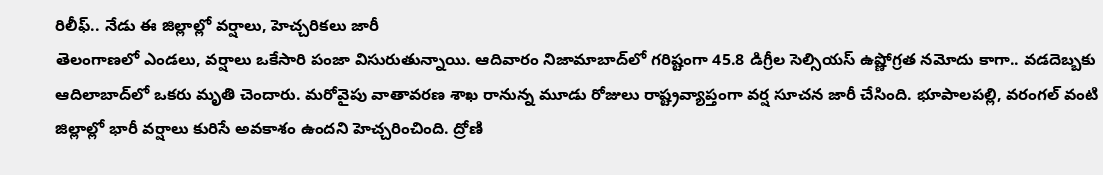రిలీఫ్.. నేడు ఈ జిల్లాల్లో వర్షాలు, హెచ్చరికలు జారీ
తెలంగాణలో ఎండలు, వర్షాలు ఒకేసారి పంజా విసురుతున్నాయి. ఆదివారం నిజామాబాద్‌లో గరిష్టంగా 45.8 డిగ్రీల సెల్సియస్ ఉష్ణోగ్రత నమోదు కాగా.. వడదెబ్బకు ఆదిలాబాద్‌లో ఒకరు మృతి చెందారు. మరోవైపు వాతావరణ శాఖ రానున్న మూడు రోజులు రాష్ట్రవ్యాప్తంగా వర్ష సూచన జారీ చేసింది. భూపాలపల్లి, వరంగల్ వంటి జిల్లాల్లో భారీ వర్షాలు కురిసే అవకాశం ఉందని హెచ్చరించింది. ద్రోణి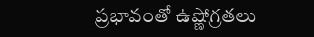ప్రభావంతో ఉష్ణోగ్రతలు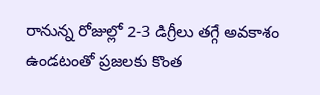రానున్న రోజుల్లో 2-3 డిగ్రీలు తగ్గే అవకాశం ఉండటంతో ప్రజలకు కొంత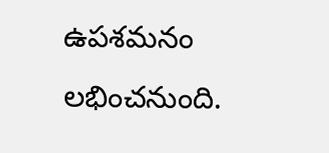ఉపశమనం లభించనుంది.